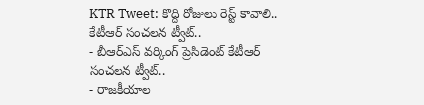KTR Tweet: కొద్ది రోజులు రెస్ట్ కావాలి.. కేటీఆర్ సంచలన ట్వీట్..
- బీఆర్ఎస్ వర్కింగ్ ప్రెసిడెంట్ కేటీఆర్ సంచలన ట్వీట్..
- రాజకీయాల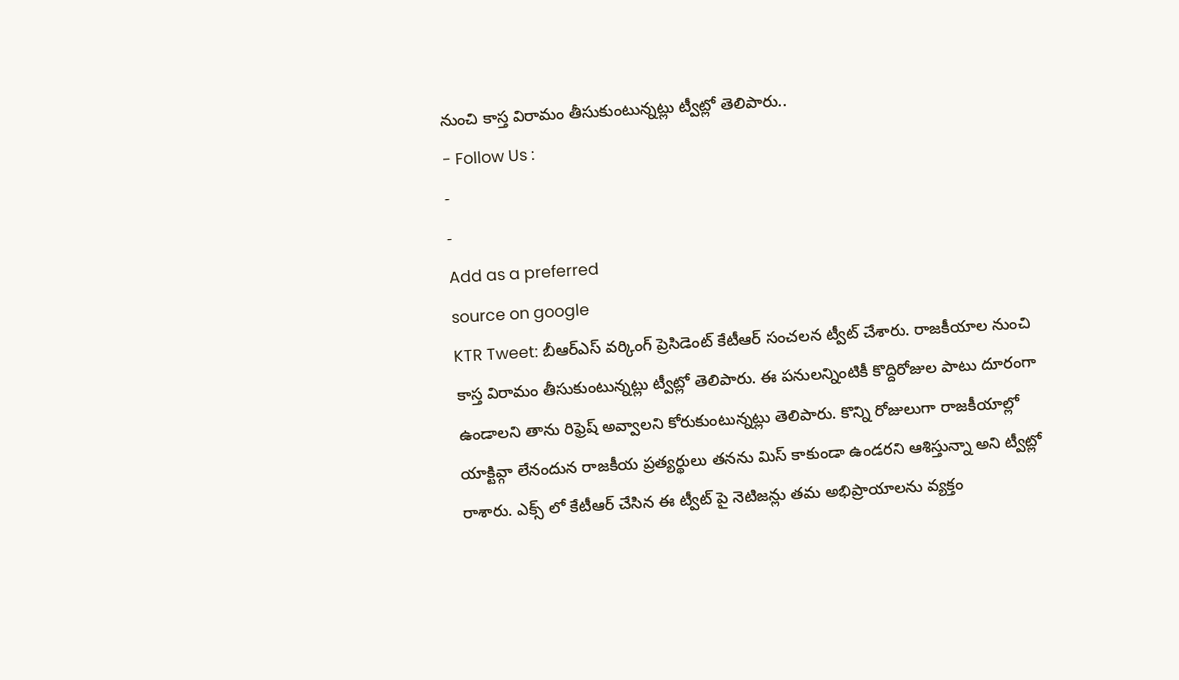నుంచి కాస్త విరామం తీసుకుంటున్నట్లు ట్వీట్లో తెలిపారు..
- Follow Us :
-
-
Add as a preferred
source on google
KTR Tweet: బీఆర్ఎస్ వర్కింగ్ ప్రెసిడెంట్ కేటీఆర్ సంచలన ట్వీట్ చేశారు. రాజకీయాల నుంచి కాస్త విరామం తీసుకుంటున్నట్లు ట్వీట్లో తెలిపారు. ఈ పనులన్నింటికీ కొద్దిరోజుల పాటు దూరంగా ఉండాలని తాను రిఫ్రెష్ అవ్వాలని కోరుకుంటున్నట్లు తెలిపారు. కొన్ని రోజులుగా రాజకీయాల్లో యాక్టివ్గా లేనందున రాజకీయ ప్రత్యర్థులు తనను మిస్ కాకుండా ఉండరని ఆశిస్తున్నా అని ట్వీట్లో రాశారు. ఎక్స్ లో కేటీఆర్ చేసిన ఈ ట్వీట్ పై నెటిజన్లు తమ అభిప్రాయాలను వ్యక్తం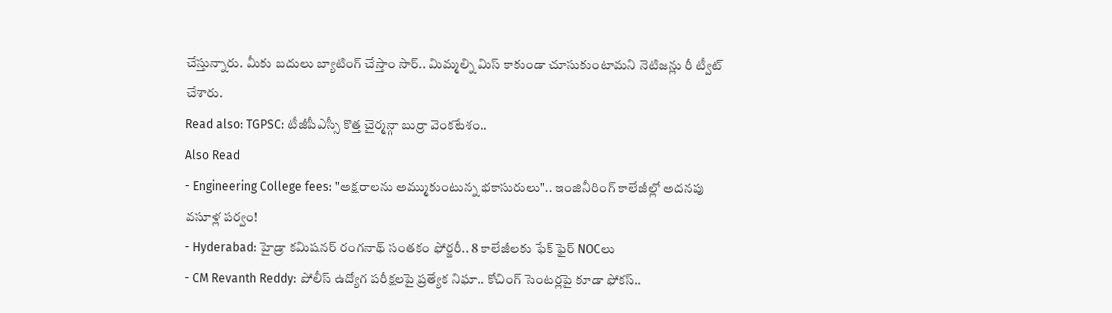చేస్తున్నారు. మీకు బదులు బ్యాటింగ్ చేస్తాం సార్.. మిమ్మల్ని మిస్ కాకుండా చూసుకుంటామని నెటిజన్లు రీ ట్వీట్ చేశారు.
Read also: TGPSC: టీజీపీఎస్సీ కొత్త చైర్మన్గా బుర్రా వెంకటేశం..
Also Read
- Engineering College fees: "అక్షరాలను అమ్ముకుంటున్న భకాసురులు".. ఇంజినీరింగ్ కాలేజీల్లో అదనపు వసూళ్ల పర్వం!
- Hyderabad: హైడ్రా కమిషనర్ రంగనాథ్ సంతకం ఫోర్జరీ.. 8 కాలేజీలకు ఫేక్ ఫైర్ NOCలు
- CM Revanth Reddy: పోలీస్ ఉద్యోగ పరీక్షలపై ప్రత్యేక నిఘా.. కోచింగ్ సెంటర్లపై కూడా ఫోకస్..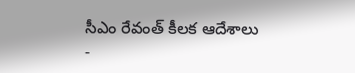సీఎం రేవంత్ కీలక ఆదేశాలు
-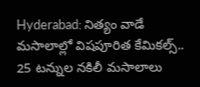Hyderabad: నిత్యం వాడే మసాలాల్లో విషపూరిత కేమికల్స్.. 25 టన్నుల నకిలీ మసాలాలు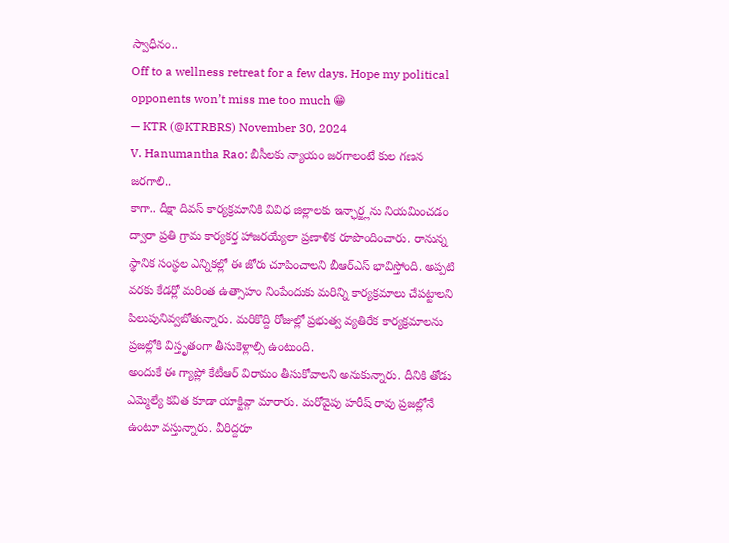స్వాధీనం..
Off to a wellness retreat for a few days. Hope my political opponents won’t miss me too much 😁
— KTR (@KTRBRS) November 30, 2024
V. Hanumantha Rao: బీసీలకు న్యాయం జరగాలంటే కుల గణన జరగాలి..
కాగా.. దీక్షా దివస్ కార్యక్రమానికి వివిధ జిల్లాలకు ఇన్ఛార్జ్లను నియమించడం ద్వారా ప్రతి గ్రామ కార్యకర్త హాజరయ్యేలా ప్రణాళిక రూపొందించారు. రానున్న స్థానిక సంస్థల ఎన్నికల్లో ఈ జోరు చూపించాలని బీఆర్ఎస్ భావిస్తోంది. అప్పటి వరకు కేడర్లో మరింత ఉత్సాహం నింపేందుకు మరిన్ని కార్యక్రమాలు చేపట్టాలని పిలుపునివ్వబోతున్నారు. మరికొద్ది రోజుల్లో ప్రభుత్వ వ్యతిరేక కార్యక్రమాలను ప్రజల్లోకి విస్తృతంగా తీసుకెళ్లాల్సి ఉంటుంది.
అందుకే ఈ గ్యాప్లో కేటీఆర్ విరామం తీసుకోవాలని అనుకున్నారు. దీనికి తోడు ఎమ్మెల్యే కవిత కూడా యాక్టివ్గా మారారు. మరోవైపు హరీష్ రావు ప్రజల్లోనే ఉంటూ వస్తున్నారు. వీరిద్దరూ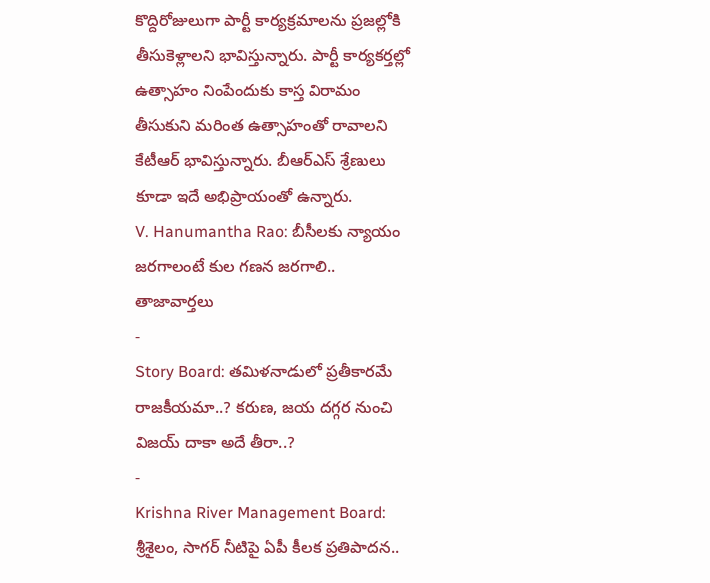కొద్దిరోజులుగా పార్టీ కార్యక్రమాలను ప్రజల్లోకి తీసుకెళ్లాలని భావిస్తున్నారు. పార్టీ కార్యకర్తల్లో ఉత్సాహం నింపేందుకు కాస్త విరామం తీసుకుని మరింత ఉత్సాహంతో రావాలని కేటీఆర్ భావిస్తున్నారు. బీఆర్ఎస్ శ్రేణులు కూడా ఇదే అభిప్రాయంతో ఉన్నారు.
V. Hanumantha Rao: బీసీలకు న్యాయం జరగాలంటే కుల గణన జరగాలి..
తాజావార్తలు
-
Story Board: తమిళనాడులో ప్రతీకారమే రాజకీయమా..? కరుణ, జయ దగ్గర నుంచి విజయ్ దాకా అదే తీరా..?
-
Krishna River Management Board: శ్రీశైలం, సాగర్ నీటిపై ఏపీ కీలక ప్రతిపాదన..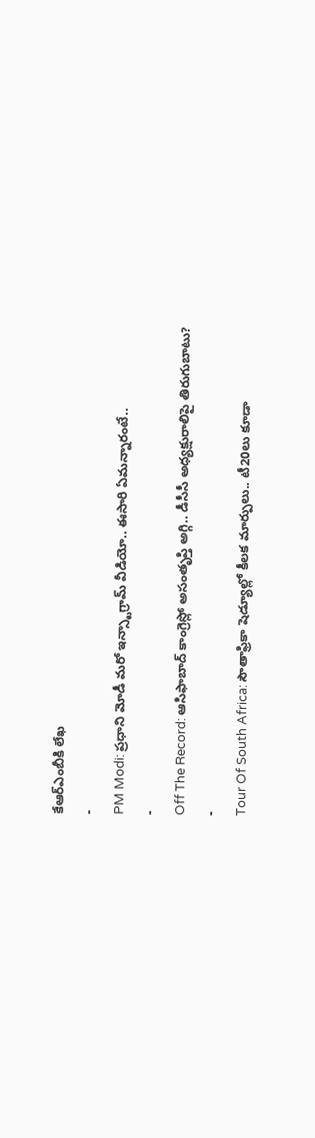కేఆర్ఎంబీకి లేఖ
-
PM Modi: ప్రధాని మోడీ మరో ఇన్స్టాగ్రామ్ వీడియో.. ఈసారి ఏమన్నారంటే..
-
Off The Record: ఆసిఫాబాద్ కాంగ్రెస్లో అసంతృప్తి అగ్గి.. డీసీసీ అధ్యక్షురాలిపై తిరుగుబాటు?
-
Tour Of South Africa: సౌతాఫ్రికా షెడ్యూల్లో కీలక మార్పులు.. టీ20లు కూడా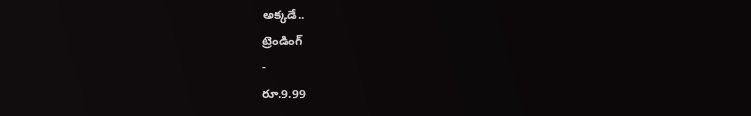అక్కడే..
ట్రెండింగ్
-
రూ.9.99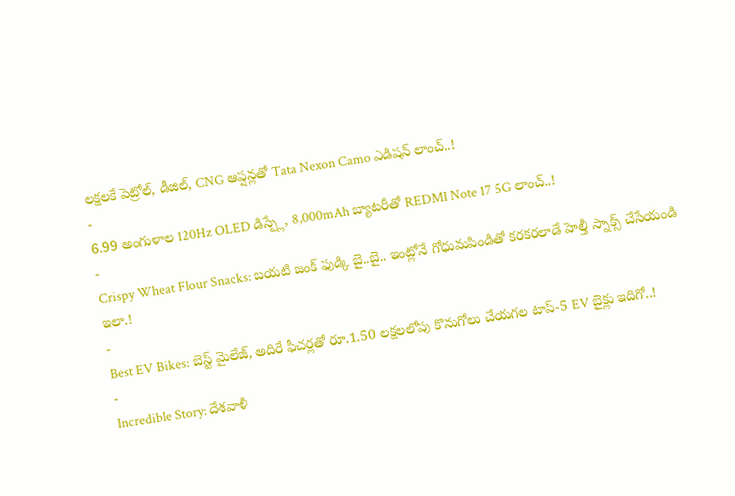లక్షలకే పెట్రోల్, డీజిల్, CNG ఆప్షన్లతో Tata Nexon Camo ఎడిషన్ లాంచ్..!
-
6.99 అంగుళాల 120Hz OLED డిస్ప్లే, 8,000mAh బ్యాటరీతో REDMI Note 17 5G లాంచ్..!
-
Crispy Wheat Flour Snacks: బయటి జంక్ ఫుడ్కి బై..బై.. ఇంట్లోనే గోధుమపిండితో కరకరలాడే హెల్తీ స్నాక్స్ చేసేయండి ఇలా.!
-
Best EV Bikes: బెస్ట్ మైలేజ్, అదిరే ఫీచర్లతో రూ.1.50 లక్షలలోపు కొనుగోలు చేయగల టాప్-5 EV బైక్లు ఇదిగో..!
-
Incredible Story: దేశవాళీ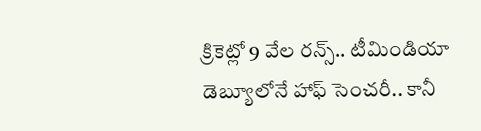క్రికెట్లో 9 వేల రన్స్.. టీమిండియా డెబ్యూలోనే హాఫ్ సెంచరీ.. కానీ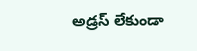అడ్రస్ లేకుండా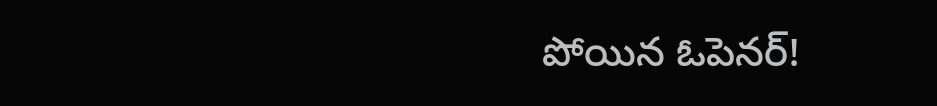పోయిన ఓపెనర్!